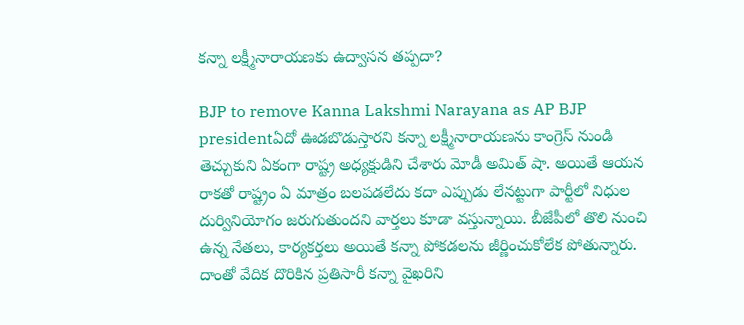కన్నా లక్ష్మీనారాయణకు ఉద్వాసన తప్పదా?

BJP to remove Kanna Lakshmi Narayana as AP BJP presidentఏదో ఊడబొడుస్తారని కన్నా లక్ష్మీనారాయణను కాంగ్రెస్ నుండి తెచ్చుకుని ఏకంగా రాష్ట్ర అధ్యక్షుడిని చేశారు మోడీ అమిత్ షా. అయితే ఆయన రాకతో రాష్ట్రం ఏ మాత్రం బలపడలేదు కదా ఎప్పుడు లేనట్టుగా పార్టీలో నిధుల దుర్వినియోగం జరుగుతుందని వార్తలు కూడా వస్తున్నాయి. బీజేపీలో తొలి నుంచి ఉన్న నేతలు, కార్యకర్తలు అయితే కన్నా పోకడలను జీర్ణించుకోలేక పోతున్నారు. దాంతో వేదిక దొరికిన ప్రతిసారీ కన్నా వైఖరిని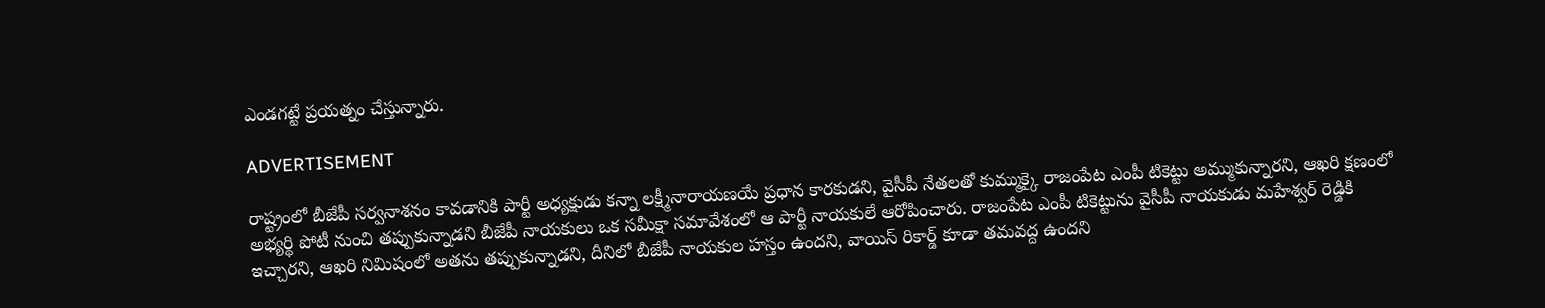ఎండగట్టే ప్రయత్నం చేస్తున్నారు.

ADVERTISEMENT

రాష్ట్రంలో బీజేపీ సర్వనాశనం కావడానికి పార్టీ అధ్యక్షుడు కన్నా లక్ష్మీనారాయణయే ప్రధాన కారకుడని, వైసీపీ నేతలతో కుమ్ముక్కై రాజంపేట ఎంపీ టికెట్టు అమ్ముకున్నారని, ఆఖరి క్షణంలో అభ్యర్థి పోటీ నుంచి తప్పుకున్నాడని బీజేపీ నాయకులు ఒక సమీక్షా సమావేశంలో ఆ పార్టీ నాయకులే ఆరోపించారు. రాజంపేట ఎంపీ టికెట్టును వైసీపీ నాయకుడు మహేశ్వర్‌ రెడ్డికి ఇచ్చారని, ఆఖరి నిమిషంలో అతను తప్పుకున్నాడని, దీనిలో బీజేపీ నాయకుల హస్తం ఉందని, వాయిస్‌ రికార్డ్‌ కూడా తమవద్ద ఉందని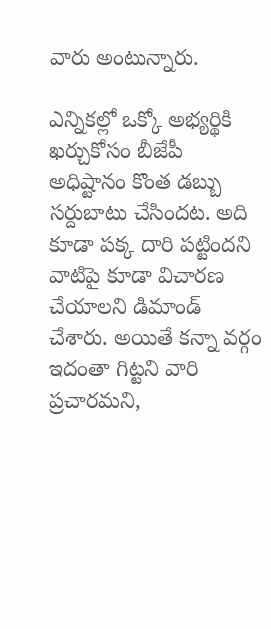వారు అంటున్నారు.

ఎన్నికల్లో ఒక్కో అభ్యర్థికి ఖర్చుకోసం బీజేపీ అధిష్టానం కొంత డబ్బు సర్దుబాటు చేసిందట. అది కూడా పక్క దారి పట్టిందని వాటిపై కూడా విచారణ చేయాలని డిమాండ్‌ చేశారు. అయితే కన్నా వర్గం ఇదంతా గిట్టని వారి ప్రచారమని,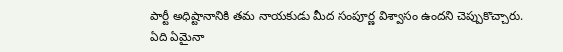పార్టీ అధిష్టానానికి తమ నాయకుడు మీద సంపూర్ణ విశ్వాసం ఉందని చెప్పుకొచ్చారు. ఏది ఏమైనా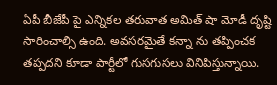ఏపీ బీజేపీ పై ఎన్నికల తరువాత అమిత్ షా మోడీ దృష్టి సారించాల్సి ఉంది. అవసరమైతే కన్నా ను తప్పించక తప్పదని కూడా పార్టీలో గుసగుసలు వినిపిస్తున్నాయి.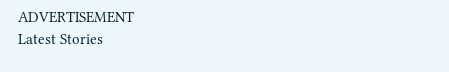ADVERTISEMENT
Latest Stories